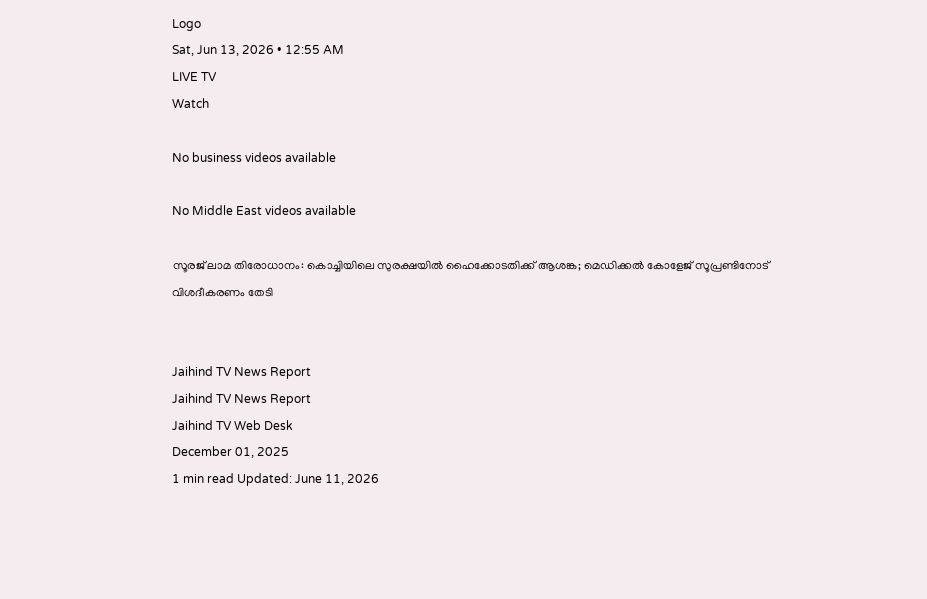Logo
Sat, Jun 13, 2026 • 12:55 AM
LIVE TV
Watch

No business videos available

No Middle East videos available

സൂരജ് ലാമ തിരോധാനം: കൊച്ചിയിലെ സുരക്ഷയില്‍ ഹൈക്കോടതിക്ക് ആശങ്ക; മെഡിക്കല്‍ കോളേജ് സൂപ്രണ്ടിനോട് വിശദീകരണം തേടി


Jaihind TV News Report
Jaihind TV News Report
Jaihind TV Web Desk
December 01, 2025
1 min read Updated: June 11, 2026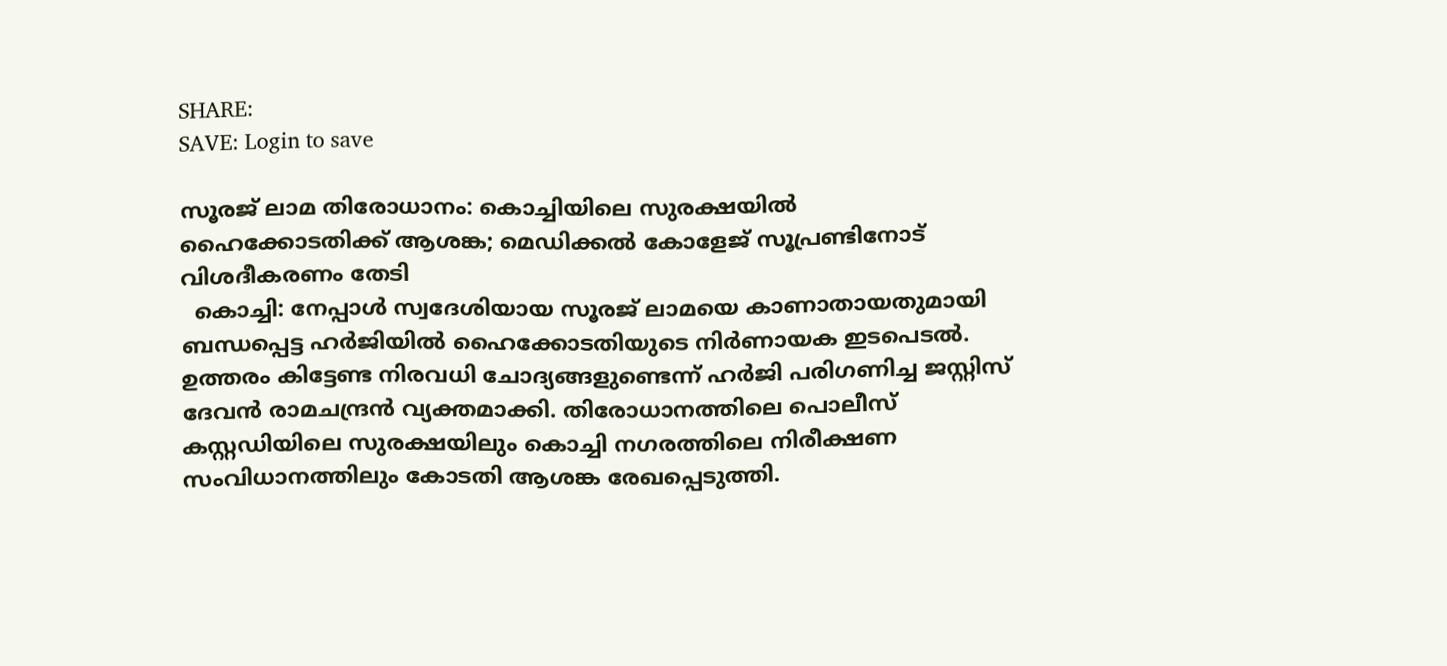SHARE:
SAVE: Login to save

സൂരജ് ലാമ തിരോധാനം: കൊച്ചിയിലെ സുരക്ഷയില്‍ ഹൈക്കോടതിക്ക് ആശങ്ക; മെഡിക്കല്‍ കോളേജ് സൂപ്രണ്ടിനോട് വിശദീകരണം തേടി
  കൊച്ചി: നേപ്പാള്‍ സ്വദേശിയായ സൂരജ് ലാമയെ കാണാതായതുമായി ബന്ധപ്പെട്ട ഹര്‍ജിയില്‍ ഹൈക്കോടതിയുടെ നിര്‍ണായക ഇടപെടല്‍. ഉത്തരം കിട്ടേണ്ട നിരവധി ചോദ്യങ്ങളുണ്ടെന്ന് ഹര്‍ജി പരിഗണിച്ച ജസ്റ്റിസ് ദേവന്‍ രാമചന്ദ്രന്‍ വ്യക്തമാക്കി. തിരോധാനത്തിലെ പൊലീസ് കസ്റ്റഡിയിലെ സുരക്ഷയിലും കൊച്ചി നഗരത്തിലെ നിരീക്ഷണ സംവിധാനത്തിലും കോടതി ആശങ്ക രേഖപ്പെടുത്തി.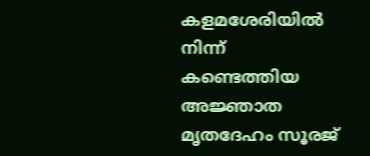കളമശേരിയില്‍ നിന്ന് കണ്ടെത്തിയ അജ്ഞാത മൃതദേഹം സൂരജ്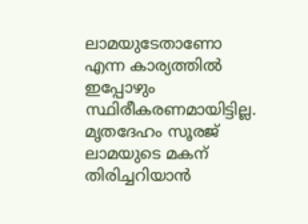ലാമയുടേതാണോ എന്ന കാര്യത്തില്‍ ഇപ്പോഴും സ്ഥിരീകരണമായിട്ടില്ല. മൃതദേഹം സൂരജ് ലാമയുടെ മകന് തിരിച്ചറിയാന്‍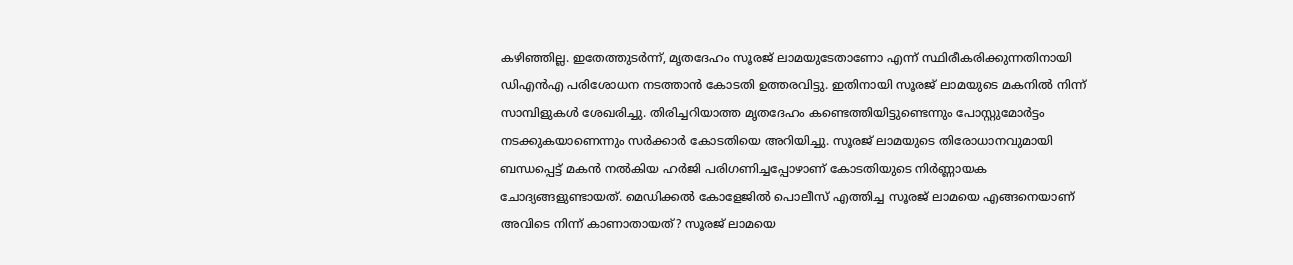കഴിഞ്ഞില്ല. ഇതേത്തുടര്‍ന്ന്, മൃതദേഹം സൂരജ് ലാമയുടേതാണോ എന്ന് സ്ഥിരീകരിക്കുന്നതിനായി ഡിഎന്‍എ പരിശോധന നടത്താന്‍ കോടതി ഉത്തരവിട്ടു. ഇതിനായി സൂരജ് ലാമയുടെ മകനില്‍ നിന്ന് സാമ്പിളുകള്‍ ശേഖരിച്ചു. തിരിച്ചറിയാത്ത മൃതദേഹം കണ്ടെത്തിയിട്ടുണ്ടെന്നും പോസ്റ്റുമോര്‍ട്ടം നടക്കുകയാണെന്നും സര്‍ക്കാര്‍ കോടതിയെ അറിയിച്ചു. സൂരജ് ലാമയുടെ തിരോധാനവുമായി ബന്ധപ്പെട്ട് മകന്‍ നല്‍കിയ ഹര്‍ജി പരിഗണിച്ചപ്പോഴാണ് കോടതിയുടെ നിര്‍ണ്ണായക ചോദ്യങ്ങളുണ്ടായത്. മെഡിക്കല്‍ കോളേജില്‍ പൊലീസ് എത്തിച്ച സൂരജ് ലാമയെ എങ്ങനെയാണ് അവിടെ നിന്ന് കാണാതായത്? സൂരജ് ലാമയെ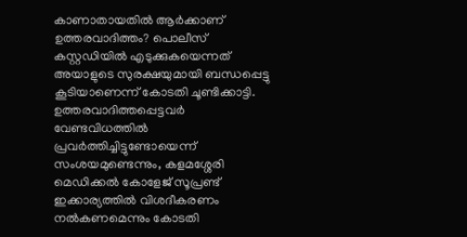കാണാതായതില്‍ ആര്‍ക്കാണ് ഉത്തരവാദിത്തം? പൊലീസ് കസ്റ്റഡിയില്‍ എടുക്കുകയെന്നത് അയാളുടെ സുരക്ഷയുമായി ബന്ധപ്പെട്ടു കൂടിയാണെന്ന് കോടതി ചൂണ്ടിക്കാട്ടി. ഉത്തരവാദിത്തപ്പെട്ടവര്‍ വേണ്ടവിധത്തില്‍ പ്രവര്‍ത്തിച്ചിട്ടുണ്ടോയെന്ന് സംശയമുണ്ടെന്നും, കളമശ്ശേരി മെഡിക്കല്‍ കോളേജ് സൂപ്രണ്ട് ഇക്കാര്യത്തില്‍ വിശദീകരണം നല്‍കണമെന്നും കോടതി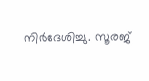നിര്‍ദേശിച്ചു. സൂരജ്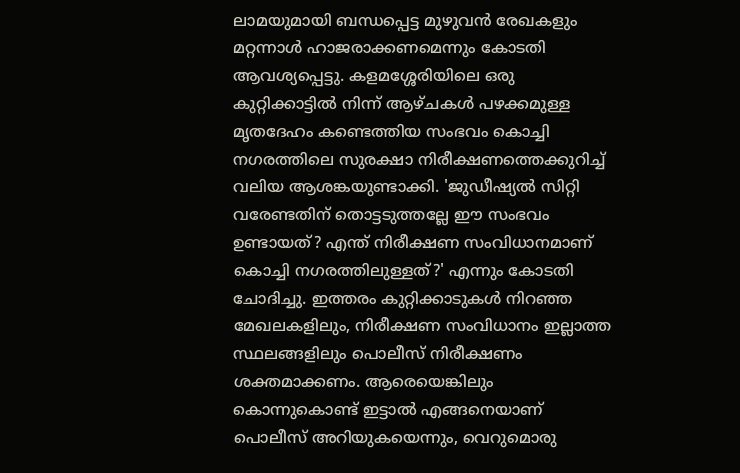ലാമയുമായി ബന്ധപ്പെട്ട മുഴുവന്‍ രേഖകളും മറ്റന്നാള്‍ ഹാജരാക്കണമെന്നും കോടതി ആവശ്യപ്പെട്ടു. കളമശ്ശേരിയിലെ ഒരു കുറ്റിക്കാട്ടില്‍ നിന്ന് ആഴ്ചകള്‍ പഴക്കമുള്ള മൃതദേഹം കണ്ടെത്തിയ സംഭവം കൊച്ചി നഗരത്തിലെ സുരക്ഷാ നിരീക്ഷണത്തെക്കുറിച്ച് വലിയ ആശങ്കയുണ്ടാക്കി. 'ജുഡീഷ്യല്‍ സിറ്റി വരേണ്ടതിന് തൊട്ടടുത്തല്ലേ ഈ സംഭവം ഉണ്ടായത്? എന്ത് നിരീക്ഷണ സംവിധാനമാണ് കൊച്ചി നഗരത്തിലുള്ളത്?' എന്നും കോടതി ചോദിച്ചു. ഇത്തരം കുറ്റിക്കാടുകള്‍ നിറഞ്ഞ മേഖലകളിലും, നിരീക്ഷണ സംവിധാനം ഇല്ലാത്ത സ്ഥലങ്ങളിലും പൊലീസ് നിരീക്ഷണം ശക്തമാക്കണം. ആരെയെങ്കിലും കൊന്നുകൊണ്ട് ഇട്ടാല്‍ എങ്ങനെയാണ് പൊലീസ് അറിയുകയെന്നും, വെറുമൊരു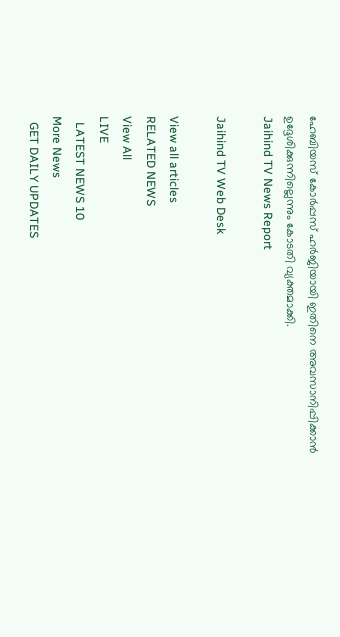ഹേബിയസ് കോര്‍പ്പസ് ഹര്‍ജിയായി ഇതിനെ അവസാനിപ്പിക്കാന്‍ ഉദ്ദേശിക്കുന്നില്ലെന്നും കോടതി വ്യക്തമാക്കി.
Jaihind TV News Report

Jaihind TV Web Desk

View all articles
RELATED NEWS
View All
LIVE
  LATEST NEWS 10
More News
  GET DAILY UPDATES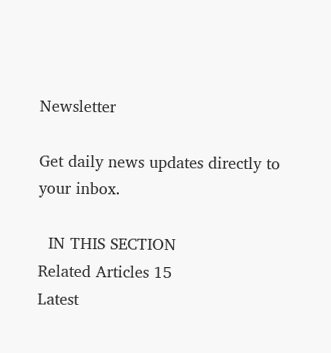Newsletter

Get daily news updates directly to your inbox.

  IN THIS SECTION
Related Articles 15
Latest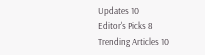Updates 10
Editor's Picks 8
Trending Articles 10